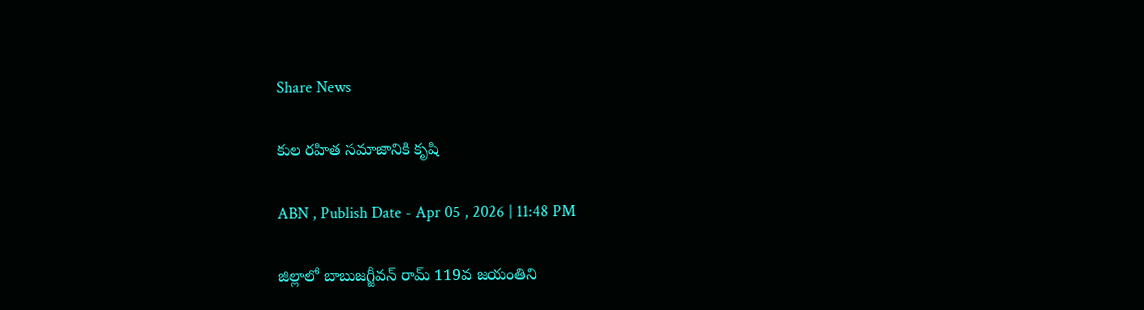Share News

కుల రహిత సమాజానికి కృషి

ABN , Publish Date - Apr 05 , 2026 | 11:48 PM

జిల్లాలో బాబుజగ్జీవన్‌ రామ్‌ 119వ జయంతిని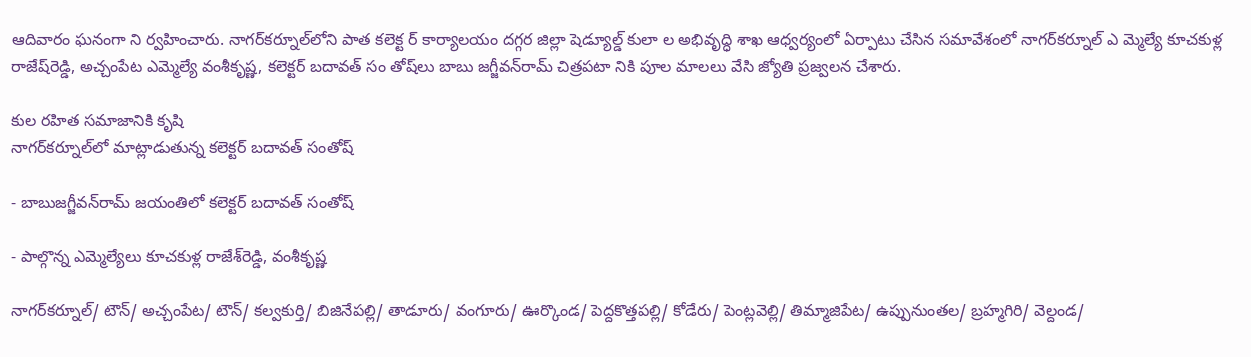ఆదివారం ఘనంగా ని ర్వహించారు. నాగర్‌కర్నూల్‌లోని పాత కలెక్ట ర్‌ కార్యాలయం దగ్గర జిల్లా షెడ్యూల్డ్‌ కులా ల అభివృద్ధి శాఖ ఆధ్వర్యంలో ఏర్పాటు చేసిన సమావేశంలో నాగర్‌కర్నూల్‌ ఎ మ్మెల్యే కూచకుళ్ల రాజేష్‌రెడ్డి, అచ్చంపేట ఎమ్మెల్యే వంశీకృష్ణ, కలెక్టర్‌ బదావత్‌ సం తోష్‌లు బాబు జగ్జీవన్‌రామ్‌ చిత్రపటా నికి పూల మాలలు వేసి జ్యోతి ప్రజ్వలన చేశారు.

కుల రహిత సమాజానికి కృషి
నాగర్‌కర్నూల్‌లో మాట్లాడుతున్న కలెక్టర్‌ బదావత్‌ సంతోష్‌

- బాబుజగ్జీవన్‌రామ్‌ జయంతిలో కలెక్టర్‌ బదావత్‌ సంతోష్‌

- పాల్గొన్న ఎమ్మెల్యేలు కూచకుళ్ల రాజేశ్‌రెడ్డి, వంశీకృష్ణ

నాగర్‌కర్నూల్‌/ టౌన్‌/ అచ్చంపేట/ టౌన్‌/ కల్వకుర్తి/ బిజినేపల్లి/ తాడూరు/ వంగూరు/ ఊర్కొండ/ పెద్దకొత్తపల్లి/ కోడేరు/ పెంట్లవెల్లి/ తిమ్మాజిపేట/ ఉప్పునుంతల/ బ్రహ్మగిరి/ వెల్దండ/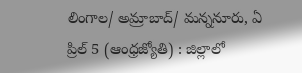లింగాల/ అమ్రాబాద్‌/ మన్ననూరు, ఏ ప్రిల్‌ 5 (ఆంధ్రజ్యోతి) : జిల్లాలో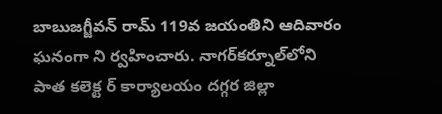బాబుజగ్జీవన్‌ రామ్‌ 119వ జయంతిని ఆదివారం ఘనంగా ని ర్వహించారు. నాగర్‌కర్నూల్‌లోని పాత కలెక్ట ర్‌ కార్యాలయం దగ్గర జిల్లా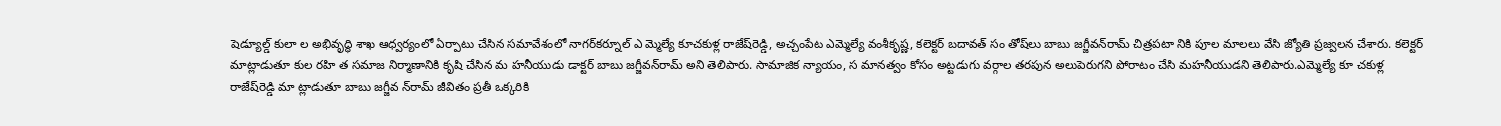షెడ్యూల్డ్‌ కులా ల అభివృద్ధి శాఖ ఆధ్వర్యంలో ఏర్పాటు చేసిన సమావేశంలో నాగర్‌కర్నూల్‌ ఎ మ్మెల్యే కూచకుళ్ల రాజేష్‌రెడ్డి, అచ్చంపేట ఎమ్మెల్యే వంశీకృష్ణ, కలెక్టర్‌ బదావత్‌ సం తోష్‌లు బాబు జగ్జీవన్‌రామ్‌ చిత్రపటా నికి పూల మాలలు వేసి జ్యోతి ప్రజ్వలన చేశారు. కలెక్టర్‌ మాట్లాడుతూ కుల రహి త సమాజ నిర్మాణానికి కృషి చేసిన మ హనీయుడు డాక్టర్‌ బాబు జగ్జీవన్‌రామ్‌ అని తెలిపారు. సామాజిక న్యాయం, స మానత్వం కోసం అట్టడుగు వర్గాల తరపున అలుపెరుగని పోరాటం చేసి మహనీయుడని తెలిపారు.ఎమ్మెల్యే కూ చకుళ్ల రాజేష్‌రెడ్డి మా ట్లాడుతూ బాబు జగ్జీవ న్‌రామ్‌ జీవితం ప్రతీ ఒక్కరికి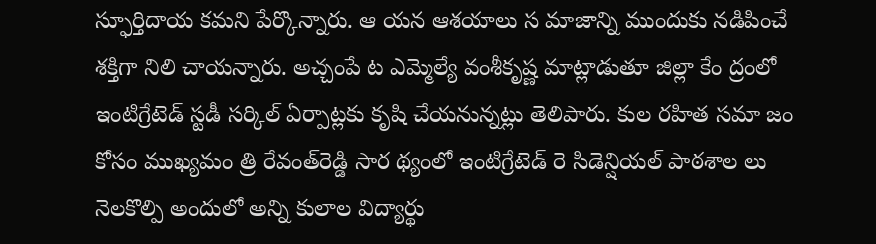స్ఫూర్తిదాయ కమని పేర్కొన్నారు. ఆ యన ఆశయాలు స మాజాన్ని ముందుకు నడిపించే శక్తిగా నిలి చాయన్నారు. అచ్చంపే ట ఎమ్మెల్యే వంశీకృష్ణ మాట్లాడుతూ జిల్లా కేం ద్రంలో ఇంటిగ్రేటెడ్‌ స్టడీ సర్కిల్‌ ఏర్పాట్లకు కృషి చేయనున్నట్లు తెలిపారు. కుల రహిత సమా జం కోసం ముఖ్యమం త్రి రేవంత్‌రెడ్డి సార థ్యంలో ఇంటిగ్రేటెడ్‌ రె సిడెన్షియల్‌ పాఠశాల లు నెలకొల్పి అందులో అన్ని కులాల విద్యార్థు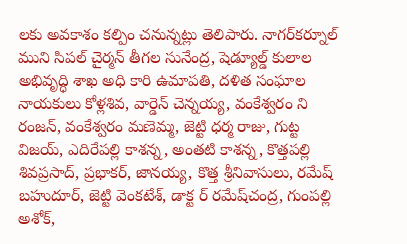లకు అవకాశం కల్పిం చనున్నట్లు తెలిపారు. నాగర్‌కర్నూల్‌ ముని సిపల్‌ చైర్మన్‌ తీగల సునేంద్ర, షెడ్యూల్డ్‌ కులాల అభివృద్ధి శాఖ అధి కారి ఉమాపతి, దళిత సంఘాల నాయకులు కోళ్లశివ, వార్డెన్‌ చెన్నయ్య, వంకేశ్వరం ని రంజన్‌, వంకేశ్వరం మణెమ్మ, జెట్టి ధర్మ రాజు, గుట్ట విజయ్‌, ఎదిరేపల్లి కాశన్న, అంతటి కాశన్న, కొత్తపల్లి శివప్రసాద్‌, ప్రభాకర్‌, జానయ్య, కొత్త శ్రీనివాసులు, రమేష్‌ బహుదూర్‌, జెట్టి వెంకటేశ్‌, డాక్ట ర్‌ రమేష్‌చంద్ర, గుంపల్లి అశోక్‌,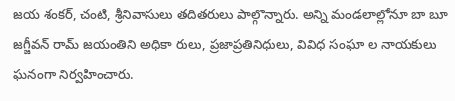జయ శంకర్‌, చంటి, శ్రీనివాసులు తదితరులు పాల్గొన్నారు. అన్ని మండలాల్లోనూ బా బూ జగ్జీవన్‌ రామ్‌ జయంతిని అధికా రులు, ప్రజాప్రతినిధులు, వివిధ సంఘా ల నాయకులు ఘనంగా నిర్వహించారు.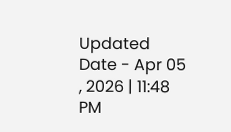Updated Date - Apr 05 , 2026 | 11:48 PM